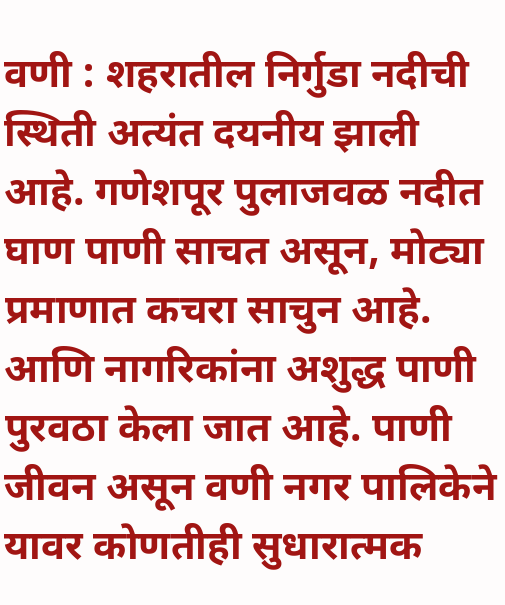वणी : शहरातील निर्गुडा नदीची स्थिती अत्यंत दयनीय झाली आहे. गणेशपूर पुलाजवळ नदीत घाण पाणी साचत असून, मोट्या प्रमाणात कचरा साचुन आहे. आणि नागरिकांना अशुद्ध पाणी पुरवठा केला जात आहे. पाणी जीवन असून वणी नगर पालिकेने यावर कोणतीही सुधारात्मक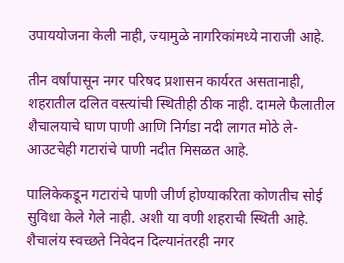उपाययोजना केली नाही, ज्यामुळे नागरिकांमध्ये नाराजी आहे.

तीन वर्षांपासून नगर परिषद प्रशासन कार्यरत असतानाही, शहरातील दलित वस्त्यांची स्थितीही ठीक नाही. दामले फैलातील शैचालयाचे घाण पाणी आणि निर्गडा नदी लागत मोठे ले-आउटचेही गटारांचे पाणी नदीत मिसळत आहे.

पालिकेकडून गटारांचे पाणी जीर्ण होण्याकरिता कोणतीच सोई सुविधा केले गेले नाही. अशी या वणी शहराची स्थिती आहे. शैचालंय स्वच्छते निवेदन दिल्यानंतरही नगर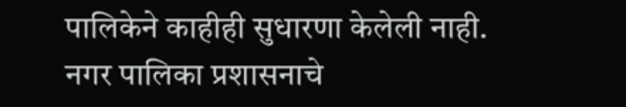पालिकेने काहीही सुधारणा केलेली नाही.
नगर पालिका प्रशासनाचे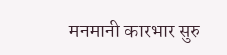मनमानी कारभार सुरु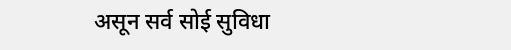असून सर्व सोई सुविधा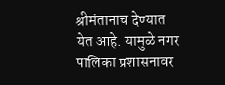श्रीमंतानाच देण्यात येत आहे. यामुळे नगर पालिका प्रशासनावर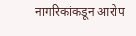नागरिकांकडून आरोप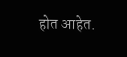होत आहेत.